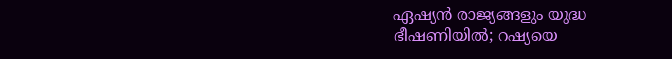ഏഷ്യൻ രാജ്യങ്ങളും യുദ്ധ ഭീഷണിയിൽ; റഷ്യയെ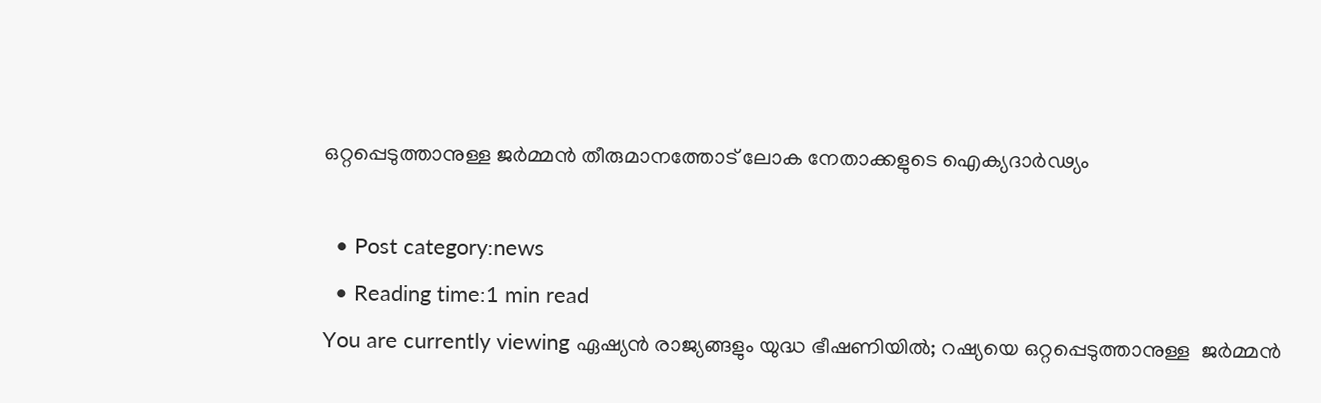ഒറ്റപ്പെടുത്താനുള്ള ജർമ്മൻ തീരുമാനത്തോട് ലോക നേതാക്കളുടെ ഐക്യദാർഢ്യം

  • Post category:news
  • Reading time:1 min read
You are currently viewing ഏഷ്യൻ രാജ്യങ്ങളും യുദ്ധ ഭീഷണിയിൽ; റഷ്യയെ ഒറ്റപ്പെടുത്താനുള്ള  ജർമ്മൻ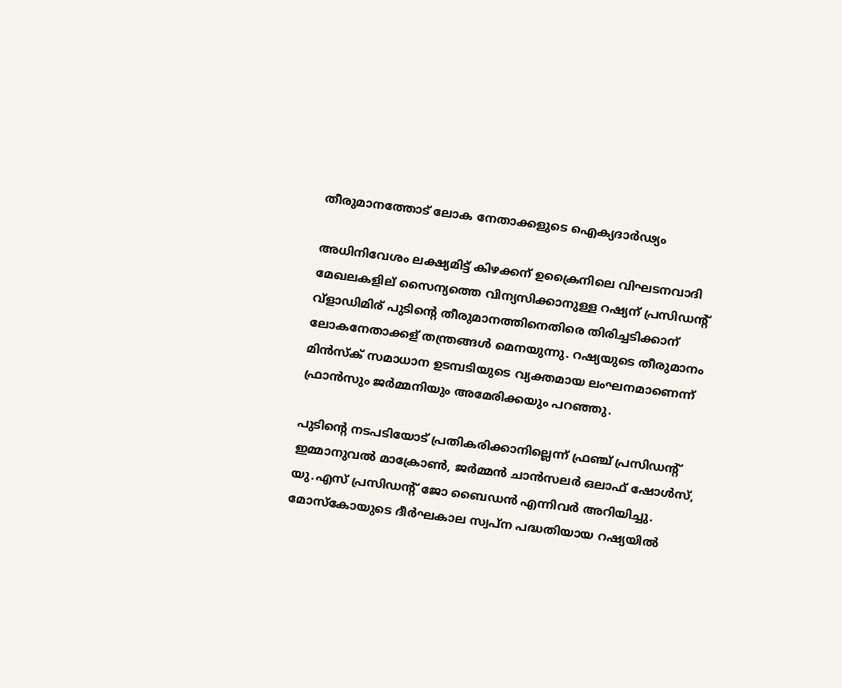തീരുമാനത്തോട് ലോക നേതാക്കളുടെ ഐക്യദാർഢ്യം

അധിനിവേശം ലക്ഷ്യമിട്ട് കിഴക്കന് ഉക്രൈനിലെ വിഘടനവാദി മേഖലകളില് സൈന്യത്തെ വിന്യസിക്കാനുള്ള റഷ്യന് പ്രസിഡന്റ് വ്ളാഡിമിര് പുടിൻ്റെ തീരുമാനത്തിനെതിരെ തിരിച്ചടിക്കാന് ലോകനേതാക്കള് തന്ത്രങ്ങൾ മെനയുന്നു. റഷ്യയുടെ തീരുമാനം മിൻസ്‌ക് സമാധാന ഉടമ്പടിയുടെ വ്യക്തമായ ലംഘനമാണെന്ന് ഫ്രാൻസും ജർമ്മനിയും അമേരിക്കയും പറഞ്ഞു.

പുടിൻ്റെ നടപടിയോട് പ്രതികരിക്കാനില്ലെന്ന് ഫ്രഞ്ച് പ്രസിഡന്റ് ഇമ്മാനുവൽ മാക്രോൺ, ജർമ്മൻ ചാൻസലർ ഒലാഫ് ഷോൾസ്, യു.എസ് പ്രസിഡന്റ് ജോ ബൈഡൻ എന്നിവർ അറിയിച്ചു. മോസ്കോയുടെ ദീർഘകാല സ്വപ്‌ന പദ്ധതിയായ റഷ്യയിൽ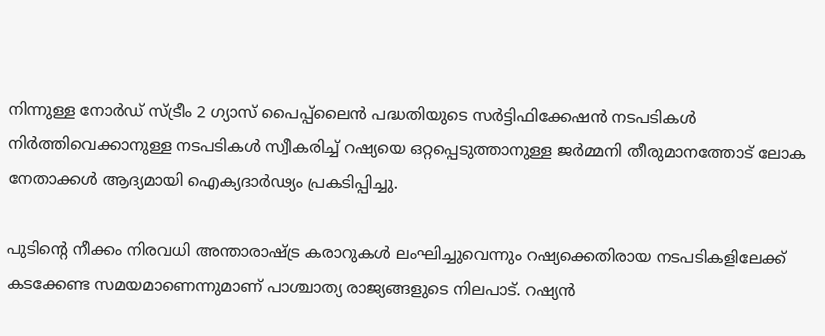നിന്നുള്ള നോർഡ് സ്ട്രീം 2 ഗ്യാസ് പൈപ്പ്‌ലൈൻ പദ്ധതിയുടെ സർട്ടിഫിക്കേഷൻ നടപടികൾ നിർത്തിവെക്കാനുള്ള നടപടികൾ സ്വീകരിച്ച് റഷ്യയെ ഒറ്റപ്പെടുത്താനുള്ള ജർമ്മനി തീരുമാനത്തോട് ലോക നേതാക്കൾ ആദ്യമായി ഐക്യദാർഢ്യം പ്രകടിപ്പിച്ചു.

പുടിന്‍റെ നീക്കം നിരവധി അന്താരാഷ്‌ട്ര കരാറുകൾ ലംഘിച്ചുവെന്നും റഷ്യക്കെതിരായ നടപടികളിലേക്ക് കടക്കേണ്ട സമയമാണെന്നുമാണ് പാശ്ചാത്യ രാജ്യങ്ങളുടെ നിലപാട്. റഷ്യൻ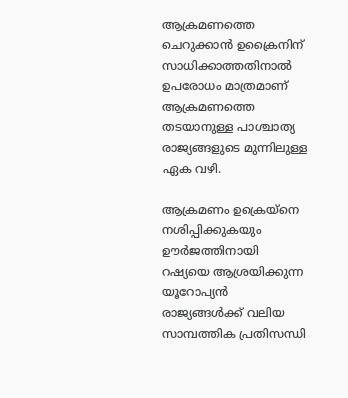ആക്രമണത്തെ ചെറുക്കാൻ ഉക്രൈനിന് സാധിക്കാത്തതിനാൽ ഉപരോധം മാത്രമാണ് ആക്രമണത്തെ തടയാനുള്ള പാശ്ചാത്യ രാജ്യങ്ങളുടെ മുന്നിലുള്ള ഏക വഴി.

ആക്രമണം ഉക്രെയ്നെ നശിപ്പിക്കുകയും ഊർജത്തിനായി റഷ്യയെ ആശ്രയിക്കുന്ന യൂറോപ്യൻ രാജ്യങ്ങൾക്ക് വലിയ സാമ്പത്തിക പ്രതിസന്ധി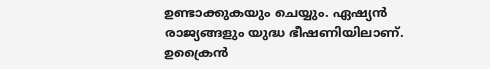ഉണ്ടാക്കുകയും ചെയ്യും. ഏഷ്യൻ രാജ്യങ്ങളും യുദ്ധ ഭീഷണിയിലാണ്. ഉക്രൈൻ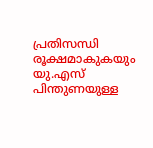പ്രതിസന്ധി രൂക്ഷമാകുകയും യു.എസ് പിന്തുണയുള്ള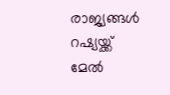രാജ്യങ്ങൾ റഷ്യയ്ക്ക് മേൽ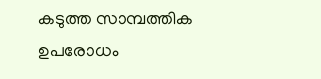കടുത്ത സാമ്പത്തിക ഉപരോധം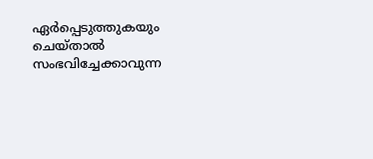ഏർപ്പെടുത്തുകയും ചെയ്താൽ സംഭവിച്ചേക്കാവുന്ന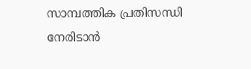സാമ്പത്തിക പ്രതിസന്ധി നേരിടാന്‍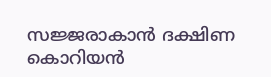സജ്ജരാകാന്‍ ദക്ഷിണ കൊറിയൻ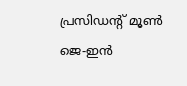പ്രസിഡന്‍റ് മൂൺ ജെ-ഇൻ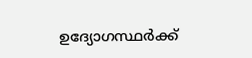ഉദ്യോഗസ്ഥർക്ക്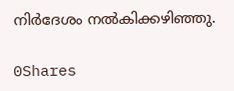നിർദേശം നൽകിക്കഴിഞ്ഞു.

0Shares